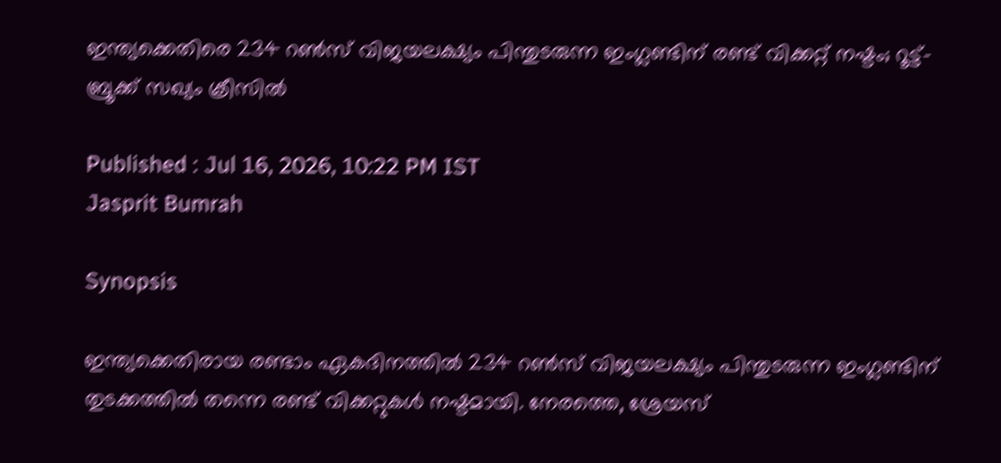ഇന്ത്യക്കെതിരെ 234 റണ്‍സ് വിജയലക്ഷ്യം പിന്തുടരുന്ന ഇംഗ്ലണ്ടിന് രണ്ട് വിക്കറ്റ് നഷ്ടം; റൂട്ട്-ബ്രൂക്ക് സഖ്യം ക്രീസില്‍

Published : Jul 16, 2026, 10:22 PM IST
Jasprit Bumrah

Synopsis

ഇന്ത്യക്കെതിരായ രണ്ടാം ഏകദിനത്തിൽ 234 റൺസ് വിജയലക്ഷ്യം പിന്തുടരുന്ന ഇംഗ്ലണ്ടിന് തുടക്കത്തിൽ തന്നെ രണ്ട് വിക്കറ്റുകൾ നഷ്ടമായി. നേരത്തെ, ശ്രേയസ്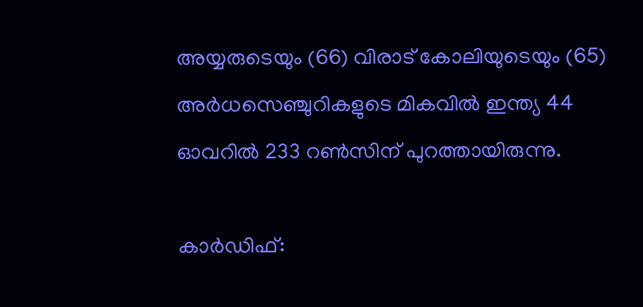അയ്യരുടെയും (66) വിരാട് കോലിയുടെയും (65) അർധസെഞ്ചുറികളുടെ മികവിൽ ഇന്ത്യ 44 ഓവറിൽ 233 റൺസിന് പുറത്തായിരുന്നു.

കാര്‍ഡിഫ്: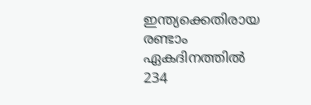ഇന്ത്യക്കെതിരായ രണ്ടാം ഏകദിനത്തില്‍ 234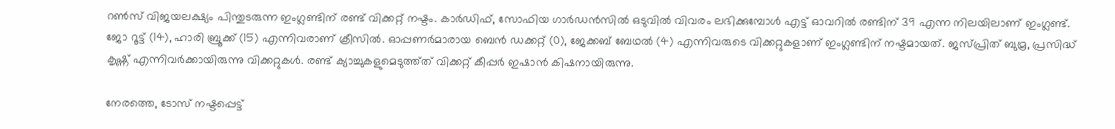റണ്‍സ് വിജയലക്ഷ്യം പിന്തുടരുന്ന ഇംഗ്ലണ്ടിന് രണ്ട് വിക്കറ്റ് നഷ്ടം. കാര്‍ഡിഫ്, സോഫിയ ഗാര്‍ഡന്‍സില്‍ ഒടുവില്‍ വിവരം ലഭിക്കുമ്പോള്‍ എട്ട് ഓവറില്‍ രണ്ടിന് 39 എന്ന നിലയിലാണ് ഇംഗ്ലണ്ട്. ജോ റൂട്ട് (14), ഹാരി ബ്രൂക്ക് (15) എന്നിവരാണ് ക്രീസില്‍. ഓപ്പണര്‍മാരായ ബെന്‍ ഡക്കറ്റ് (0), ജേക്കബ് ബേഥല്‍ (4) എന്നിവരുടെ വിക്കറ്റുകളാണ് ഇംഗ്ലണ്ടിന് നഷ്ടമായത്. ജസ്പ്രിത് ബുമ്ര, പ്രസിദ്ധ് കൃഷ്ണ് എന്നിവര്‍ക്കായിരുന്നു വിക്കറ്റുകള്‍. രണ്ട് ക്യാച്ചുകളുമെടുത്ത്ത് വിക്കറ്റ് കീപ്പര്‍ ഇഷാന്‍ കിഷനായിരുന്നു.

നേരത്തെ, ടോസ് നഷ്ടപ്പെട്ട്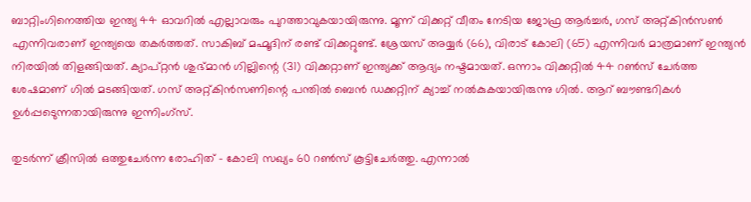ബാറ്റിംഗിനെത്തിയ ഇന്ത്യ 44 ഓവറില്‍ എല്ലാവരും പുറത്താവുകയായിരുന്നു. മൂന്ന് വിക്കറ്റ് വീതം നേടിയ ജോഫ്ര ആര്‍ച്ചര്‍, ഗസ് അറ്റ്കിന്‍സണ്‍ എന്നിവരാണ് ഇന്ത്യയെ തകര്‍ത്തത്. സാകിബ് മഹ്മൂദിന് രണ്ട് വിക്കറ്റുണ്ട്. ശ്രേയസ് അയ്യര്‍ (66), വിരാട് കോലി (65) എന്നിവര്‍ മാത്രമാണ് ഇന്ത്യന്‍ നിരയില്‍ തിളങ്ങിയത്. ക്യാപ്റ്റന്‍ ശുഭ്മാന്‍ ഗില്ലിന്റെ (31) വിക്കറ്റാണ് ഇന്ത്യക്ക് ആദ്യം നഷ്ടമായത്. ഒന്നാം വിക്കറ്റില്‍ 44 റണ്‍സ് ചേര്‍ത്ത ശേഷമാണ് ഗില്‍ മടങ്ങിയത്. ഗസ് അറ്റ്കിന്‍സണിന്റെ പന്തില്‍ ബെന്‍ ഡക്കറ്റിന് ക്യാച്ച് നല്‍കുകയായിരുന്നു ഗില്‍. ആറ് ബൗണ്ടറികള്‍ ഉള്‍പ്പടെുന്നതായിരുന്നു ഇന്നിംഗ്‌സ്.

തുടര്‍ന്ന് ക്രീസില്‍ ഒത്തുചേര്‍ന്ന രോഹിത് - കോലി സഖ്യം 60 റണ്‍സ് കൂട്ടിചേര്‍ത്തു. എന്നാല്‍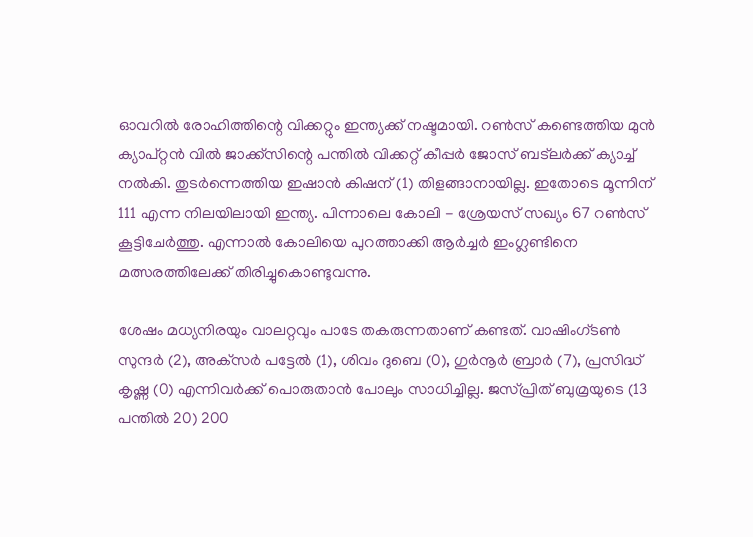ഓവറില്‍ രോഹിത്തിന്റെ വിക്കറ്റും ഇന്ത്യക്ക് നഷ്ടമായി. റണ്‍സ് കണ്ടെത്തിയ മുന്‍ ക്യാപ്റ്റന്‍ വില്‍ ജാക്ക്‌സിന്റെ പന്തില്‍ വിക്കറ്റ് കീപ്പര്‍ ജോസ് ബട്‌ലര്‍ക്ക് ക്യാച്ച് നല്‍കി. തുടര്‍ന്നെത്തിയ ഇഷാന്‍ കിഷന് (1) തിളങ്ങാനായില്ല. ഇതോടെ മൂന്നിന് 111 എന്ന നിലയിലായി ഇന്ത്യ. പിന്നാലെ കോലി - ശ്രേയസ് സഖ്യം 67 റണ്‍സ് കൂട്ടിചേര്‍ത്തു. എന്നാല്‍ കോലിയെ പുറത്താക്കി ആര്‍ച്ചര്‍ ഇംഗ്ലണ്ടിനെ മത്സരത്തിലേക്ക് തിരിച്ചുകൊണ്ടുവന്നു.

ശേഷം മധ്യനിരയും വാലറ്റവും പാടേ തകരുന്നതാണ് കണ്ടത്. വാഷിംഗ്ടണ്‍ സുന്ദര്‍ (2), അക്‌സര്‍ പട്ടേല്‍ (1), ശിവം ദുബെ (0), ഗുര്‍നൂര്‍ ബ്രാര്‍ (7), പ്രസിദ്ധ് കൃഷ്ണ (0) എന്നിവര്‍ക്ക് പൊരുതാന്‍ പോലും സാധിച്ചില്ല. ജസ്പ്രിത് ബുമ്രയുടെ (13 പന്തില്‍ 20) 200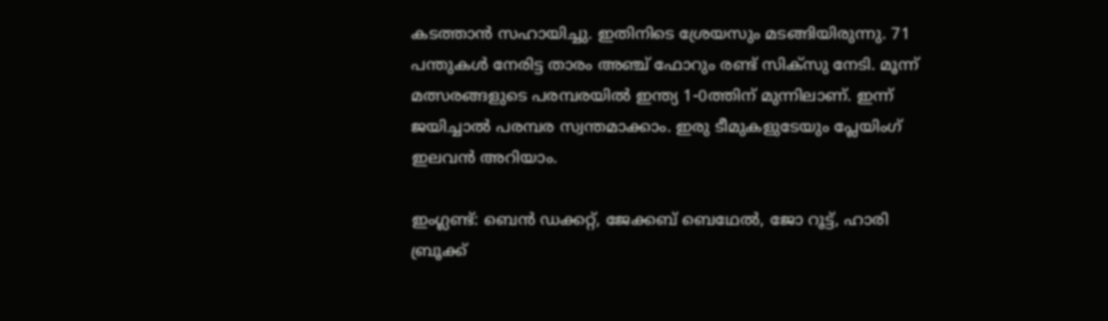കടത്താന്‍ സഹായിച്ചു. ഇതിനിടെ ശ്രേയസും മടങ്ങിയിരുന്നു. 71 പന്തുകള്‍ നേരിട്ട താരം അഞ്ച് ഫോറും രണ്ട് സിക്‌സു നേടി. മൂന്ന് മത്സരങ്ങളുടെ പരമ്പരയില്‍ ഇന്ത്യ 1-0ത്തിന് മുന്നിലാണ്. ഇന്ന് ജയിച്ചാല്‍ പരമ്പര സ്വന്തമാക്കാം. ഇരു ടീമുകളുടേയും പ്ലേയിംഗ് ഇലവന്‍ അറിയാം.

ഇംഗ്ലണ്ട്: ബെന്‍ ഡക്കറ്റ്, ജേക്കബ് ബെഥേല്‍, ജോ റൂട്ട്, ഹാരി ബ്രൂക്ക്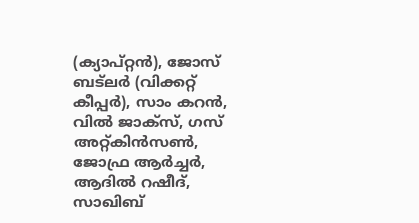(ക്യാപ്റ്റന്‍), ജോസ് ബട്‌ലര്‍ (വിക്കറ്റ് കീപ്പര്‍), സാം കറന്‍, വില്‍ ജാക്‌സ്, ഗസ് അറ്റ്കിന്‍സണ്‍, ജോഫ്ര ആര്‍ച്ചര്‍, ആദില്‍ റഷീദ്, സാഖിബ്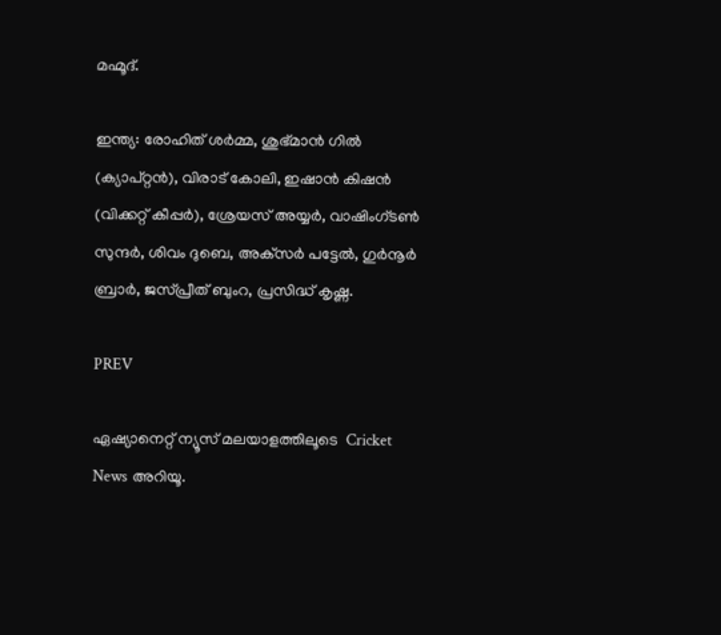മഹ്മൂദ്.

ഇന്ത്യ: രോഹിത് ശര്‍മ്മ, ശുഭ്മാന്‍ ഗില്‍ (ക്യാപ്റ്റന്‍), വിരാട് കോലി, ഇഷാന്‍ കിഷന്‍ (വിക്കറ്റ് കീപ്പര്‍), ശ്രേയസ് അയ്യര്‍, വാഷിംഗ്ടണ്‍ സുന്ദര്‍, ശിവം ദുബെ, അക്‌സര്‍ പട്ടേല്‍, ഗുര്‍നൂര്‍ ബ്രാര്‍, ജസ്പ്രീത് ബുംറ, പ്രസിദ്ധ് കൃഷ്ണ.

PREV

ഏഷ്യാനെറ്റ് ന്യൂസ് മലയാളത്തിലൂടെ  Cricket News അറിയൂ.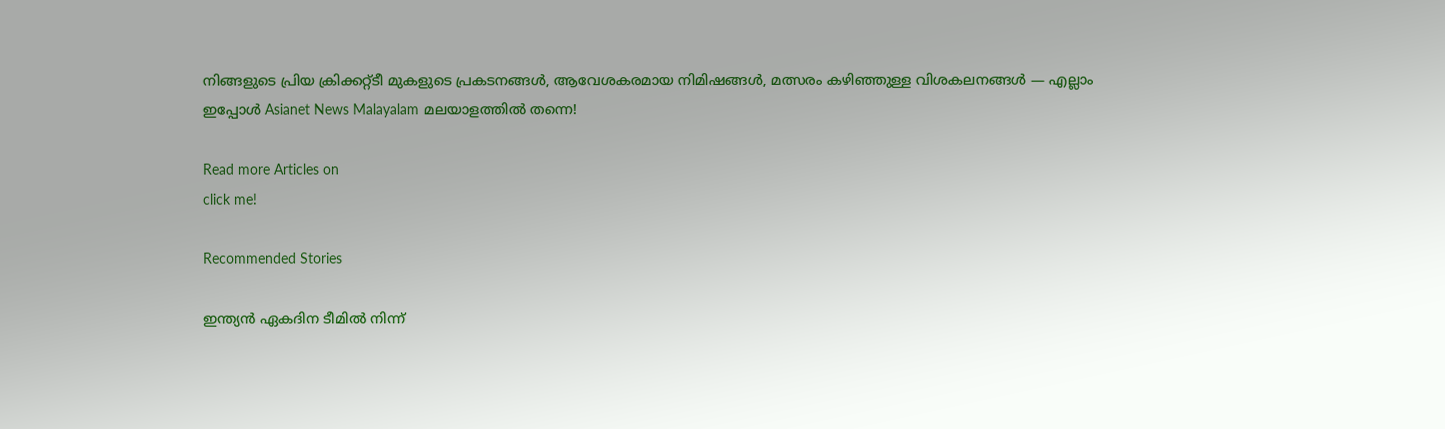നിങ്ങളുടെ പ്രിയ ക്രിക്കറ്റ്ടീ മുകളുടെ പ്രകടനങ്ങൾ, ആവേശകരമായ നിമിഷങ്ങൾ, മത്സരം കഴിഞ്ഞുള്ള വിശകലനങ്ങൾ — എല്ലാം ഇപ്പോൾ Asianet News Malayalam മലയാളത്തിൽ തന്നെ!

Read more Articles on
click me!

Recommended Stories

ഇന്ത്യന്‍ ഏകദിന ടീമില്‍ നിന്ന്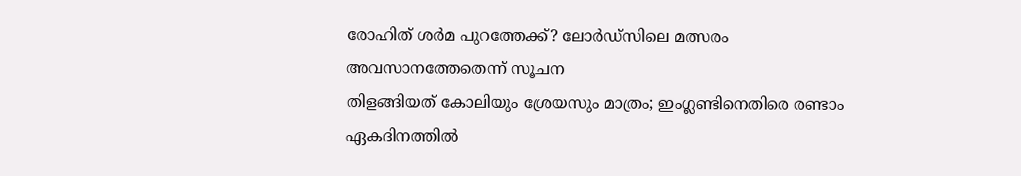രോഹിത് ശര്‍മ പുറത്തേക്ക്? ലോര്‍ഡ്സിലെ മത്സരം അവസാനത്തേതെന്ന് സൂചന
തിളങ്ങിയത് കോലിയും ശ്രേയസും മാത്രം; ഇംഗ്ലണ്ടിനെതിരെ രണ്ടാം ഏകദിനത്തില്‍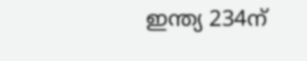ഇന്ത്യ 234ന്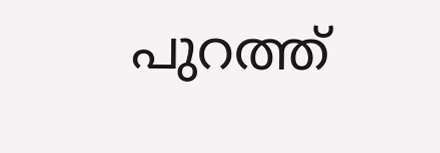പുറത്ത്